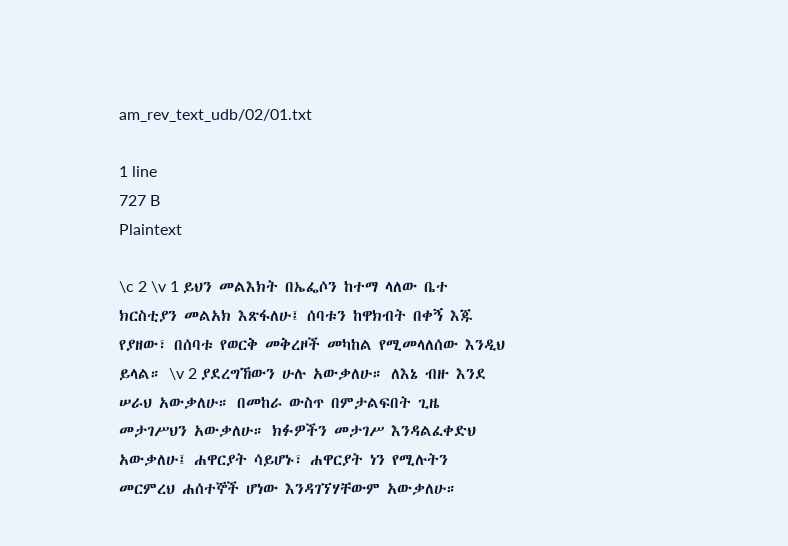am_rev_text_udb/02/01.txt

1 line
727 B
Plaintext

\c 2 \v 1 ይህን መልእክት በኤፌሶን ከተማ ላለው ቤተ ክርስቲያን መልአክ እጽፋለሁ፤ ሰባቱን ከዋክብት በቀኝ እጁ የያዘው፣ በሰባቱ የወርቅ መቅረዞች መካከል የሚመላለሰው እንዲህ ይላል። \v 2 ያደረግኸውን ሁሉ አውቃለሁ። ለእኔ ብዙ እንደ ሠራህ አውቃለሁ። በመከራ ውስጥ በምታልፍበት ጊዜ መታገሥህን አውቃለሁ። ክፉዎችን መታገሥ እንዳልፈቀድህ አውቃለሁ፤ ሐዋርያት ሳይሆኑ፣ ሐዋርያት ነን የሚሉትን መርምረህ ሐሰተኞች ሆነው እንዳገኘሃቸውም አውቃለሁ።